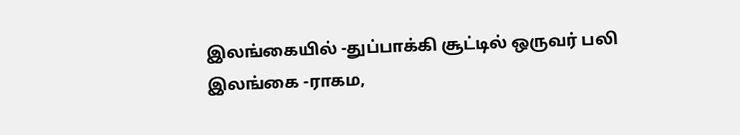இலங்கையில் -துப்பாக்கி சூட்டில் ஒருவர் பலி
இலங்கை -ராகம,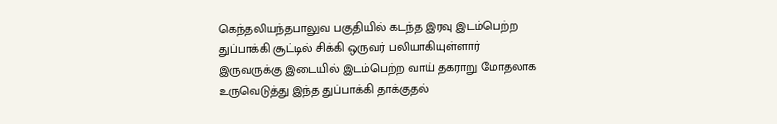கெந்தலியந்தபாலுவ பகுதியில் கடந்த இரவு இடம்பெற்ற துப்பாக்கி சூட்டில் சிக்கி ஒருவர் பலியாகியுள்ளார்
இருவருக்கு இடையில் இடம்பெற்ற வாய் தகராறு மோதலாக உருவெடுத்து இந்த துப்பாக்கி தாக்குதல்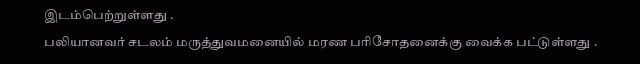இடம்பெற்றுள்ளது .
பலியானவர் சடலம் மருத்துவமனையில் மரண பரிசோதனைக்கு வைக்க பட்டுள்ளது .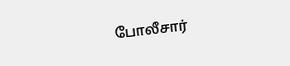போலீசார்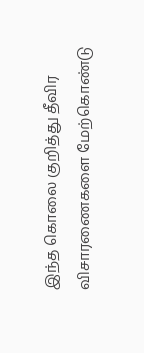இந்த கொலை குறித்து தீவிர விசாரணைகளை மேற்கொண்டு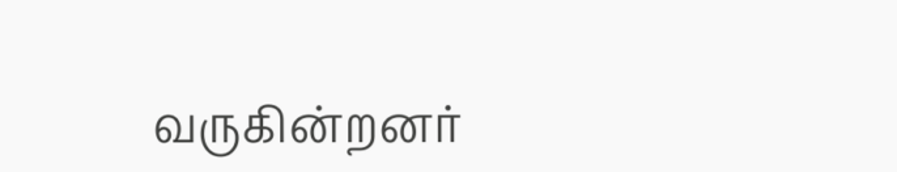வருகின்றனர்